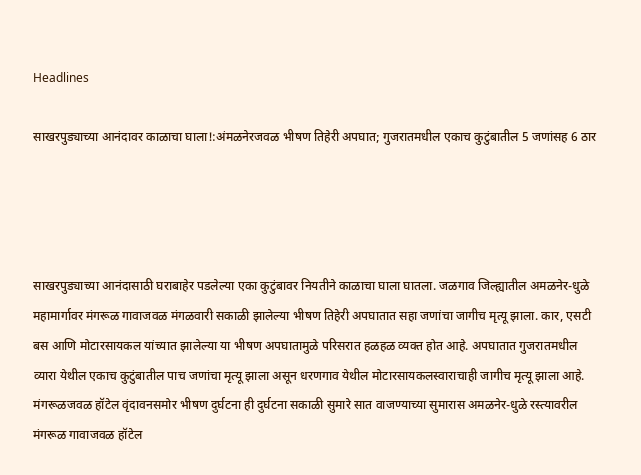Headlines

साखरपुड्याच्या आनंदावर काळाचा घाला!:अंमळनेरजवळ भीषण तिहेरी अपघात; गुजरातमधील एकाच कुटुंबातील 5 जणांसह 6 ठार




साखरपुड्याच्या आनंदासाठी घराबाहेर पडलेल्या एका कुटुंबावर नियतीने काळाचा घाला घातला. जळगाव जिल्ह्यातील अमळनेर-धुळे महामार्गावर मंगरूळ गावाजवळ मंगळवारी सकाळी झालेल्या भीषण तिहेरी अपघातात सहा जणांचा जागीच मृत्यू झाला. कार, एसटी बस आणि मोटारसायकल यांच्यात झालेल्या या भीषण अपघातामुळे परिसरात हळहळ व्यक्त होत आहे. अपघातात गुजरातमधील व्यारा येथील एकाच कुटुंबातील पाच जणांचा मृत्यू झाला असून धरणगाव येथील मोटारसायकलस्वाराचाही जागीच मृत्यू झाला आहे. मंगरूळजवळ हॉटेल वृंदावनसमोर भीषण दुर्घटना ही दुर्घटना सकाळी सुमारे सात वाजण्याच्या सुमारास अमळनेर-धुळे रस्त्यावरील मंगरूळ गावाजवळ हॉटेल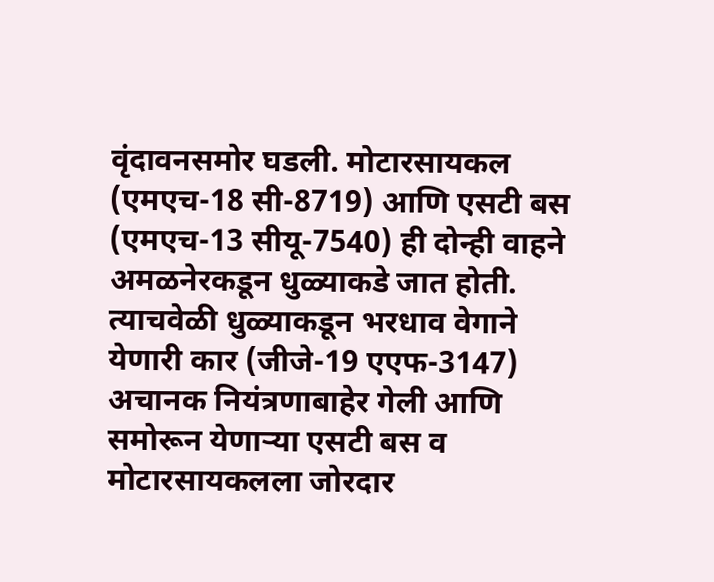वृंदावनसमोर घडली. मोटारसायकल (एमएच-18 सी-8719) आणि एसटी बस (एमएच-13 सीयू-7540) ही दोन्ही वाहने अमळनेरकडून धुळ्याकडे जात होती. त्याचवेळी धुळ्याकडून भरधाव वेगाने येणारी कार (जीजे-19 एएफ-3147) अचानक नियंत्रणाबाहेर गेली आणि समोरून येणाऱ्या एसटी बस व मोटारसायकलला जोरदार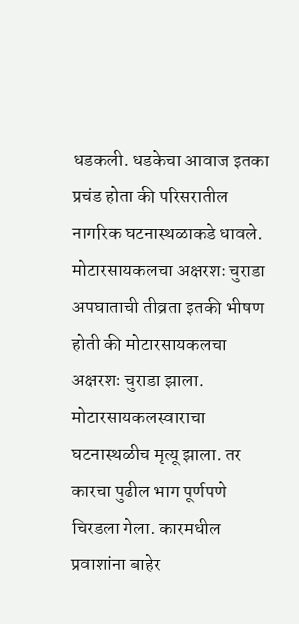धडकली. धडकेचा आवाज इतका प्रचंड होता की परिसरातील नागरिक घटनास्थळाकडे धावले. मोटारसायकलचा अक्षरशः चुराडा अपघाताची तीव्रता इतकी भीषण होती की मोटारसायकलचा अक्षरशः चुराडा झाला. मोटारसायकलस्वाराचा घटनास्थळीच मृत्यू झाला. तर कारचा पुढील भाग पूर्णपणे चिरडला गेला. कारमधील प्रवाशांना बाहेर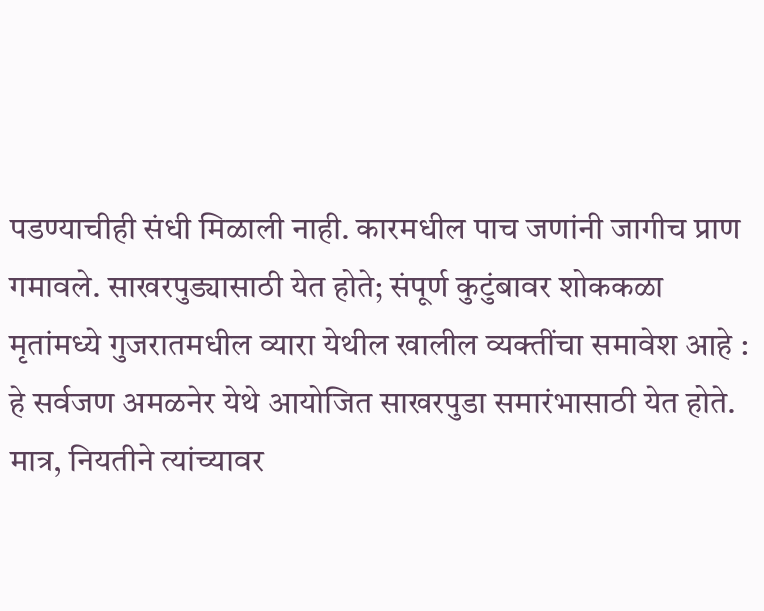पडण्याचीही संधी मिळाली नाही. कारमधील पाच जणांनी जागीच प्राण गमावले. साखरपुड्यासाठी येत होते; संपूर्ण कुटुंबावर शोककळा
मृतांमध्ये गुजरातमधील व्यारा येथील खालील व्यक्तींचा समावेश आहे : हे सर्वजण अमळनेर येथे आयोजित साखरपुडा समारंभासाठी येत होते. मात्र, नियतीने त्यांच्यावर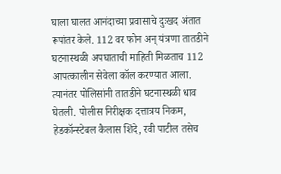घाला घालत आनंदाच्या प्रवासाचे दुःखद अंतात रूपांतर केले. 112 वर फोन अन् यंत्रणा तातडीने घटनास्थळी अपघाताची माहिती मिळताच 112 आपत्कालीन सेवेला कॉल करण्यात आला. त्यानंतर पोलिसांनी तातडीने घटनास्थळी धाव घेतली. पोलीस निरीक्षक दत्तात्रय निकम, हेडकॉन्स्टेबल कैलास शिंदे, रवी पाटील तसेच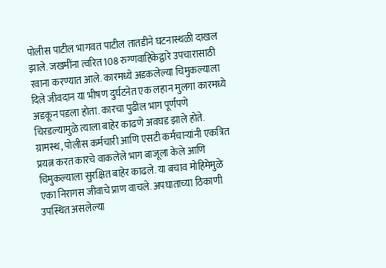पोलीस पाटील भागवत पाटील तातडीने घटनास्थळी दाखल झाले. जखमींना त्वरित 108 रुग्णवाहिकेद्वारे उपचारासाठी रवाना करण्यात आले. कारमध्ये अडकलेल्या चिमुकल्याला दिले जीवदान या भीषण दुर्घटनेत एक लहान मुलगा कारमध्ये अडकून पडला होता. कारचा पुढील भाग पूर्णपणे चिरडल्यामुळे त्याला बाहेर काढणे अवघड झाले होते. ग्रामस्थ, पोलीस कर्मचारी आणि एसटी कर्मचाऱ्यांनी एकत्रित प्रयत्न करत कारचे वाकलेले भाग बाजूला केले आणि चिमुकल्याला सुरक्षित बाहेर काढले. या बचाव मोहिमेमुळे एका निरागस जीवाचे प्राण वाचले. अपघाताच्या ठिकाणी उपस्थित असलेल्या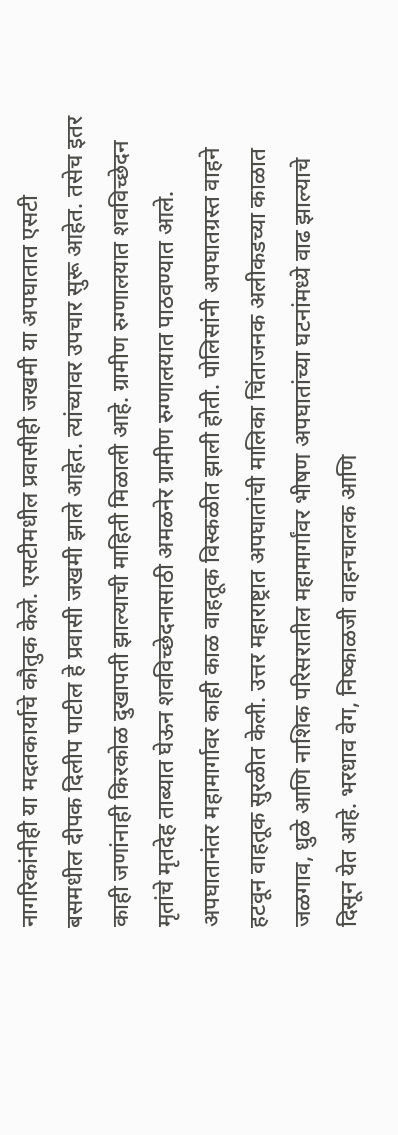नागरिकांनीही या मदतकार्याचे कौतुक केले. एसटीमधील प्रवासीही जखमी या अपघातात एसटी बसमधील दीपक दिलीप पाटील हे प्रवासी जखमी झाले आहेत. त्यांच्यावर उपचार सुरू आहेत. तसेच इतर काही जणांनाही किरकोळ दुखापती झाल्याची माहिती मिळाली आहे. ग्रामीण रुग्णालयात शवविच्छेदन मृतांचे मृतदेह ताब्यात घेऊन शवविच्छेदनासाठी अमळनेर ग्रामीण रुग्णालयात पाठवण्यात आले. अपघातानंतर महामार्गावर काही काळ वाहतूक विस्कळीत झाली होती. पोलिसांनी अपघातग्रस्त वाहने हटवून वाहतूक सुरळीत केली. उत्तर महाराष्ट्रात अपघातांची मालिका चिंताजनक अलीकडच्या काळात जळगाव, धुळे आणि नाशिक परिसरातील महामार्गांवर भीषण अपघातांच्या घटनांमध्ये वाढ झाल्याचे दिसून येत आहे. भरधाव वेग, निष्काळजी वाहनचालक आणि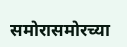समोरासमोरच्या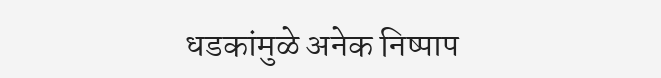धडकांमुळे अनेक निष्पाप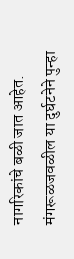नागरिकांचे बळी जात आहेत. मंगरूळजवळील या दुर्घटनेने पुन्हा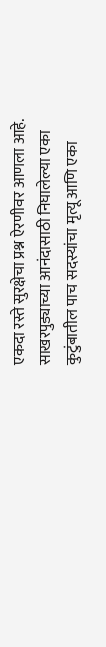एकदा रस्ते सुरक्षेचा प्रश्न ऐरणीवर आणला आहे. साखरपुड्याच्या आनंदासाठी निघालेल्या एका कुटुंबातील पाच सदस्यांचा मृत्यू आणि एका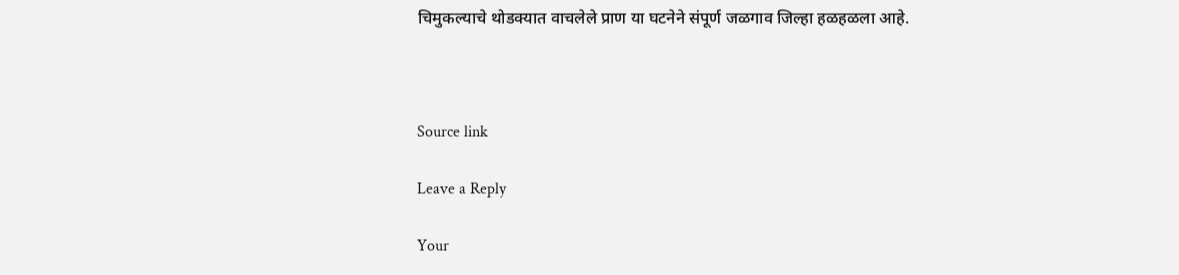चिमुकल्याचे थोडक्यात वाचलेले प्राण या घटनेने संपूर्ण जळगाव जिल्हा हळहळला आहे.



Source link

Leave a Reply

Your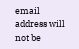email address will not be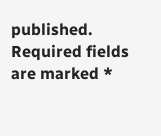published. Required fields are marked *